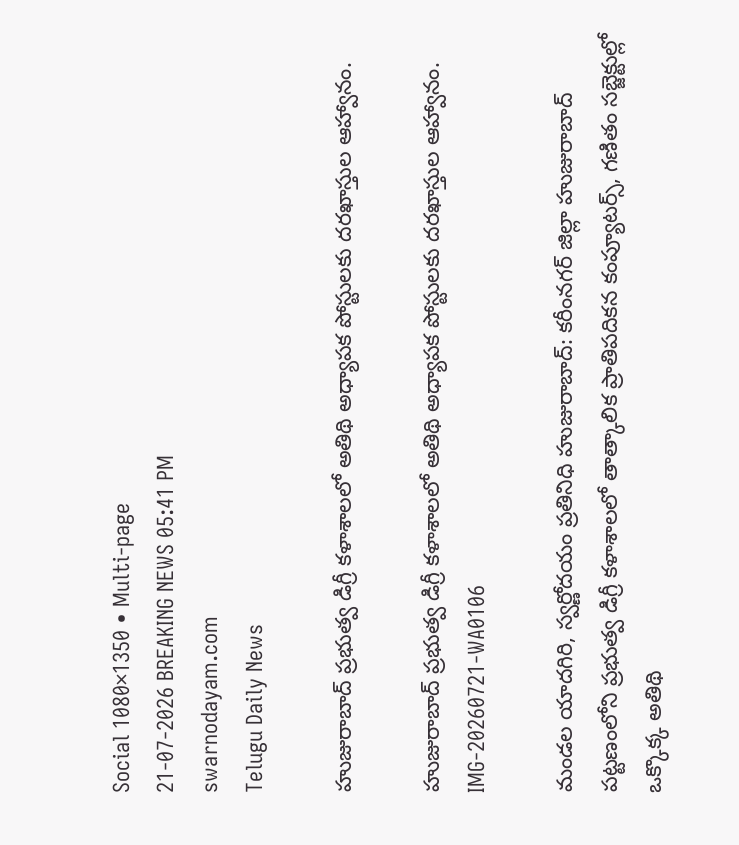Social 1080×1350 • Multi-page
21-07-2026 BREAKING NEWS 05:41 PM
swarnodayam.com
Telugu Daily News

హుజురాబాద్ ప్రభుత్వ డిగ్రీ కళాశాలలో అతిథి అధ్యాపక పోస్టులకు దరఖాస్తుల ఆహ్వానం.

హుజురాబాద్ ప్రభుత్వ డిగ్రీ కళాశాలలో అతిథి అధ్యాపక పోస్టులకు దరఖాస్తుల ఆహ్వానం.
IMG-20260721-WA0106

మండల యాదగిరి, స్వర్ణోదయం ప్రతినిధి హుజురాబాద్: కరీంనగర్ జిల్లా హుజురాబాద్ పట్టణంలోని ప్రభుత్వ డిగ్రీ కళాశాలలో తాత్కాలిక ప్రాతిపదికన కంప్యూటర్స్‌, గణితం సబ్జెక్టుల్లో ఒక్కొక్క అతిథి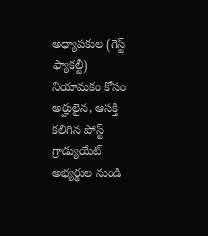అధ్యాపకుల (గెస్ట్ ఫ్యాకల్టీ) నియామకం కోసం అర్హులైన, ఆసక్తి కలిగిన పోస్ట్ గ్రాడ్యుయేట్ అభ్యర్థుల నుండి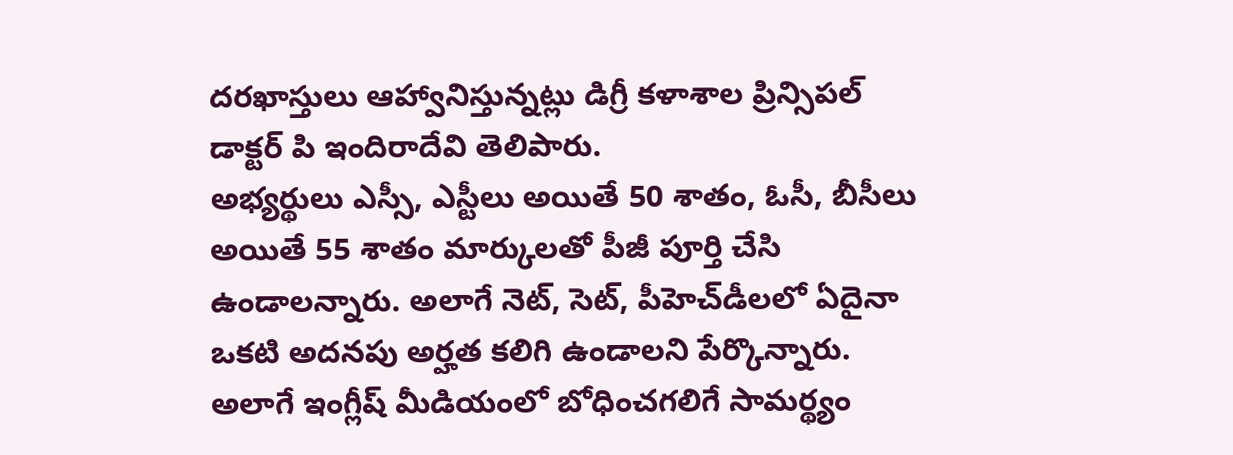దరఖాస్తులు ఆహ్వానిస్తున్నట్లు డిగ్రీ కళాశాల ప్రిన్సిపల్ డాక్టర్ పి ఇందిరాదేవి తెలిపారు.
అభ్యర్థులు ఎస్సీ, ఎస్టీలు అయితే 50 శాతం, ఓసీ, బీసీలు అయితే 55 శాతం మార్కులతో పీజీ పూర్తి చేసి ఉండాలన్నారు. అలాగే నెట్‌, సెట్‌, పీహెచ్‌డీలలో ఏదైనా ఒకటి అదనపు అర్హత కలిగి ఉండాలని పేర్కొన్నారు. అలాగే ఇంగ్లీష్ మీడియంలో బోధించగలిగే సామర్థ్యం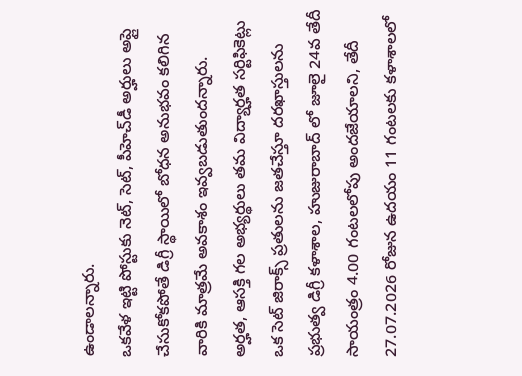ఉండాలన్నారు.
ఒకవేళ ఇట్టి పోస్టుకు నెట్‌, సెట్‌, పీహెచ్‌డీ అర్హులు అప్లై చేసుకోకపోతే డిగ్రీ స్థాయిలో బోధన అనుభవం కలిగిన వారికి మాత్రమే అవకాశం ఇవ్వబడుతుందన్నారు.
అర్హత, ఆసక్తి గల అభ్యర్థులు తమ విద్యార్హత సర్టిఫికెట్లు ఒక సెట్ జిరాక్స్ ప్రతులను జతచేస్తూ దరఖాస్తులను ప్రభుత్వ డిగ్రీ కళాశాల, హుజురాబాద్ లో జూలై 24వ తేదీ సాయంత్రం 4.00 గంటలలోపు అందజేయాలని, తేదీ 27.07.2026 రోజున ఉదయం 11 గంటలకు కళాశాలలో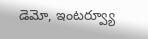డెమో, ఇంటర్వ్యూ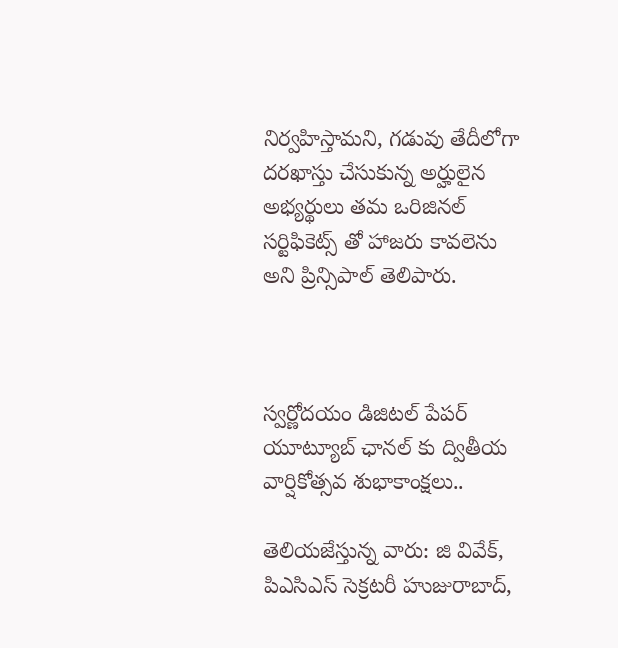నిర్వహిస్తామని, గడువు తేదీలోగా దరఖాస్తు చేసుకున్న అర్హులైన అభ్యర్థులు తమ ఒరిజినల్ సర్టిఫికెట్స్ తో హాజరు కావలెను అని ప్రిన్సిపాల్ తెలిపారు.



స్వర్ణోదయం డిజిటల్ పేపర్ యూట్యూబ్ ఛానల్ కు ద్వితీయ వార్షికోత్సవ శుభాకాంక్షలు..

తెలియజేస్తున్న వారు: జి వివేక్, పిఎసిఎస్ సెక్రటరీ హుజురాబాద్,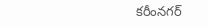కరీంనగర్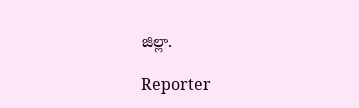జిల్లా.

Reporter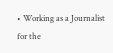• Working as a Journalist for the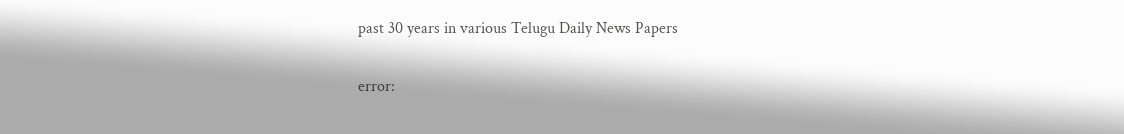past 30 years in various Telugu Daily News Papers

error: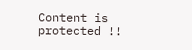Content is protected !!